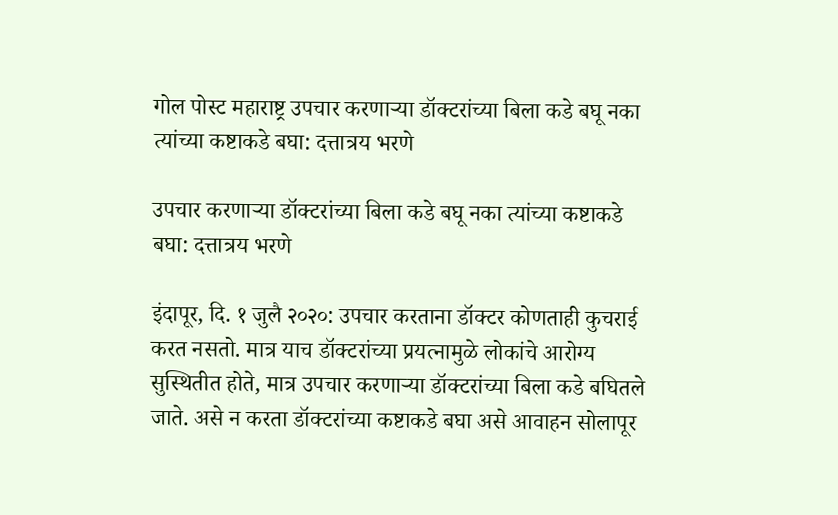गोल पोस्ट महाराष्ट्र उपचार करणाऱ्या डॉक्टरांच्या बिला कडे बघू नका त्यांच्या कष्टाकडे बघा: दत्तात्रय भरणे

उपचार करणाऱ्या डॉक्टरांच्या बिला कडे बघू नका त्यांच्या कष्टाकडे बघा: दत्तात्रय भरणे

इंदापूर, दि. १ जुलै २०२०: उपचार करताना डॉक्टर कोणताही कुचराई करत नसतो. मात्र याच डॉक्टरांच्या प्रयत्नामुळे लोकांचे आरोग्य सुस्थितीत होते, मात्र उपचार करणाऱ्या डॉक्टरांच्या बिला कडे बघितले जाते. असे न करता डॉक्टरांच्या कष्टाकडे बघा असे आवाहन सोलापूर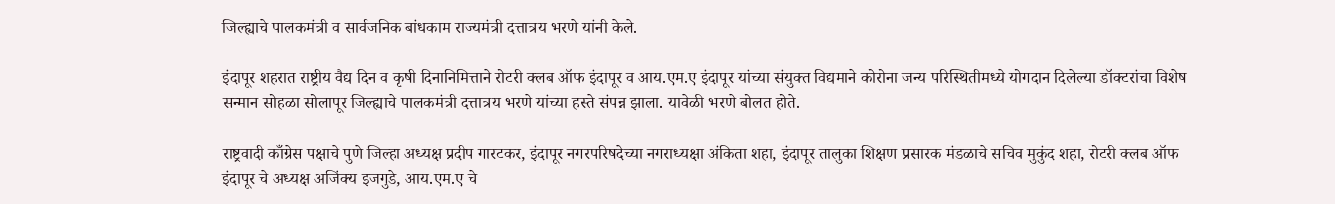जिल्ह्याचे पालकमंत्री व सार्वजनिक बांधकाम राज्यमंत्री दत्तात्रय भरणे यांनी केले.

इंदापूर शहरात राष्ट्रीय वैद्य दिन व कृषी दिनानिमित्ताने रोटरी क्लब ऑफ इंदापूर व आय.एम.ए इंदापूर यांच्या संयुक्त विद्यमाने कोरोना जन्य परिस्थितीमध्ये योगदान दिलेल्या डॉक्टरांचा विशेष सन्मान सोहळा सोलापूर जिल्ह्याचे पालकमंत्री दत्तात्रय भरणे यांच्या हस्ते संपन्न झाला. यावेळी भरणे बोलत होते.

राष्ट्रवादी काँग्रेस पक्षाचे पुणे जिल्हा अध्यक्ष प्रदीप गारटकर, इंदापूर नगरपरिषदेच्या नगराध्यक्षा अंकिता शहा, इंदापूर तालुका शिक्षण प्रसारक मंडळाचे सचिव मुकुंद शहा, रोटरी क्लब ऑफ इंदापूर चे अध्यक्ष अजिंक्य इजगुडे, आय.एम.ए चे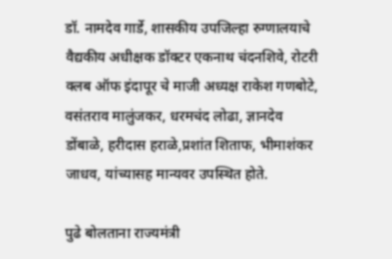डॉ. नामदेव गार्डे, शासकीय उपजिल्हा रुग्णालयाचे वैद्यकीय अधीक्षक डॉक्टर एकनाथ चंदनशिवे, रोटरी क्लब ऑफ इंदापूर चे माजी अध्यक्ष राकेश गणबोटे, वसंतराव मालुंजकर, धरमचंद लोढा, ज्ञानदेव डोंबाळे, हरीदास हराळे,प्रशांत शिताफ, भीमाशंकर जाधव, यांच्यासह मान्यवर उपस्थित होते.

पुढे बोलताना राज्यमंत्री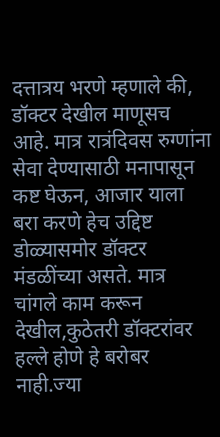दत्तात्रय भरणे म्हणाले की, डॉक्टर देखील माणूसच आहे. मात्र रात्रंदिवस रुग्णांना सेवा देण्यासाठी मनापासून कष्ट घेऊन, आजार याला बरा करणे हेच उद्दिष्ट डोळ्यासमोर डॉक्टर मंडळींच्या असते. मात्र चांगले काम करून देखील,कुठेतरी डॉक्टरांवर हल्ले होणे हे बरोबर नाही.ज्या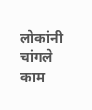लोकांनी चांगले काम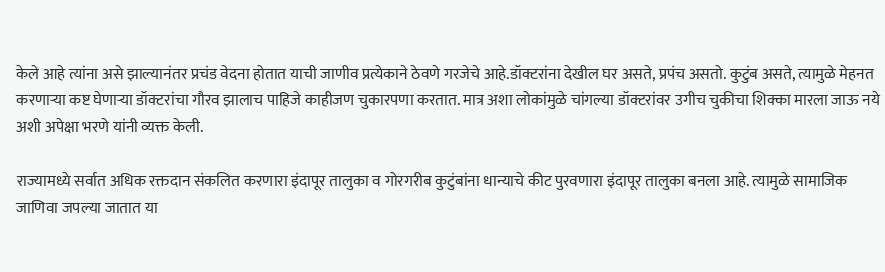केले आहे त्यांना असे झाल्यानंतर प्रचंड वेदना होतात याची जाणीव प्रत्येकाने ठेवणे गरजेचे आहे.डॉक्टरांना देखील घर असते, प्रपंच असतो. कुटुंब असते, त्यामुळे मेहनत करणाऱ्या कष्ट घेणाऱ्या डॉक्टरांचा गौरव झालाच पाहिजे काहीजण चुकारपणा करतात. मात्र अशा लोकांमुळे चांगल्या डॉक्टरांवर उगीच चुकीचा शिक्का मारला जाऊ नये अशी अपेक्षा भरणे यांनी व्यक्त केली.

राज्यामध्ये सर्वात अधिक रक्तदान संकलित करणारा इंदापूर तालुका व गोरगरीब कुटुंबांना धान्याचे कीट पुरवणारा इंदापूर तालुका बनला आहे. त्यामुळे सामाजिक जाणिवा जपल्या जातात या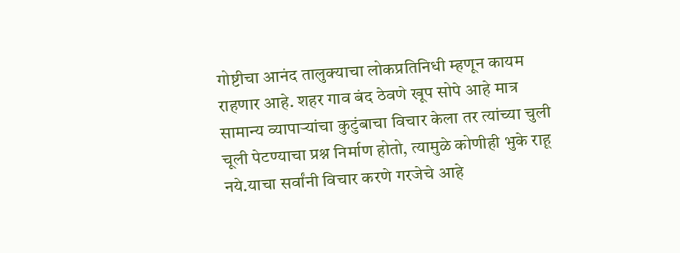गोष्टीचा आनंद तालुक्याचा लोकप्रतिनिधी म्हणून कायम राहणार आहे. शहर गाव बंद ठेवणे खूप सोपे आहे मात्र सामान्य व्यापाऱ्यांचा कुटुंबाचा विचार केला तर त्यांच्या चुली चूली पेटण्याचा प्रश्न निर्माण होतो, त्यामुळे कोणीही भुके राहू नये.याचा सर्वांनी विचार करणे गरजेचे आहे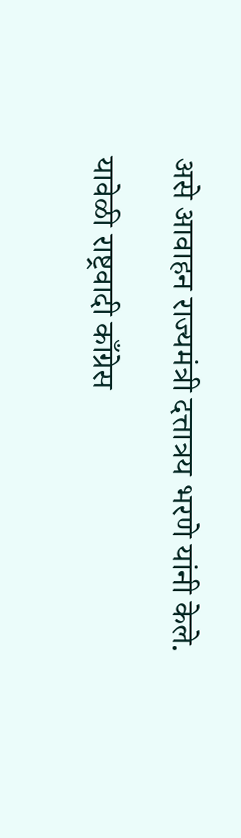असे आवाहन राज्यमंत्री दत्तात्रय भरणे यांनी केले.

यावेळी राष्ट्रवादी काँग्रेस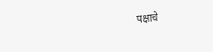पक्षाचे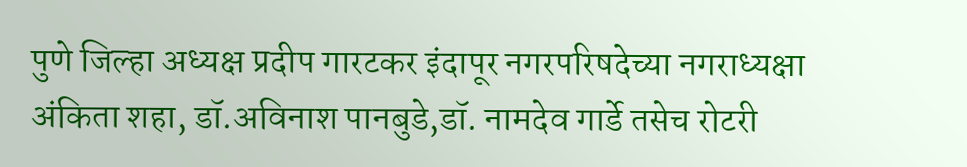पुणे जिल्हा अध्यक्ष प्रदीप गारटकर इंदापूर नगरपरिषदेच्या नगराध्यक्षा अंकिता शहा, डॉ.अविनाश पानबुडे,डॉ. नामदेव गार्डे तसेच रोटरी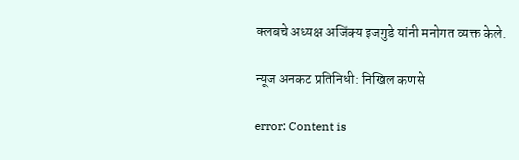क्लबचे अध्यक्ष अजिंक्य इजगुडे यांनी मनोगत व्यक्त केले.

न्यूज अनकट प्रतिनिधी: निखिल कणसे

error: Content is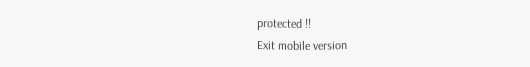protected !!
Exit mobile version